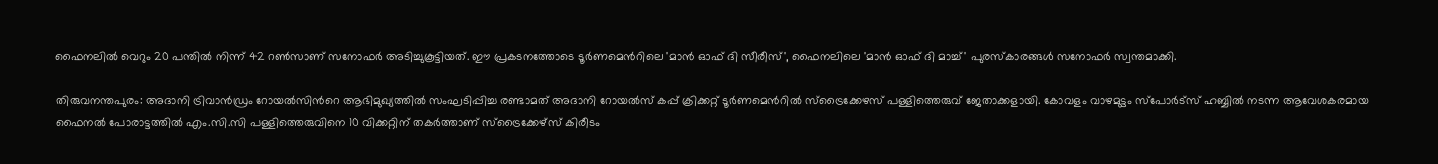ഫൈനലിൽ വെറും 20 പന്തിൽ നിന്ന് 42 റൺസാണ് സനോഫർ അടിച്ചുകൂട്ടിയത്. ഈ പ്രകടനത്തോടെ ടൂർണമെന്‍റിലെ 'മാൻ ഓഫ് ദി സീരീസ്', ഫൈനലിലെ 'മാൻ ഓഫ് ദി മാച്ച്' പുരസ്കാരങ്ങൾ സനോഫർ സ്വന്തമാക്കി.

തിരുവനന്തപുരം: അദാനി ട്രിവാന്‍ഡ്രം റോയല്‍സിന്‍റെ ആഭിമുഖ്യത്തില്‍ സംഘടിപ്പിച്ച രണ്ടാമത് അദാനി റോയല്‍സ് കപ്പ് ക്രിക്കറ്റ് ടൂര്‍ണമെന്‍റില്‍ സ്ട്രൈക്കേഴസ് പള്ളിത്തെരുവ് ജേതാക്കളായി. കോവളം വാഴമുട്ടം സ്പോർട്സ് ഹബ്ബിൽ നടന്ന ആവേശകരമായ ഫൈനൽ പോരാട്ടത്തിൽ എം.സി.സി പള്ളിത്തെരുവിനെ 10 വിക്കറ്റിന് തകർത്താണ് സ്ട്രൈക്കേഴ്സ് കിരീടം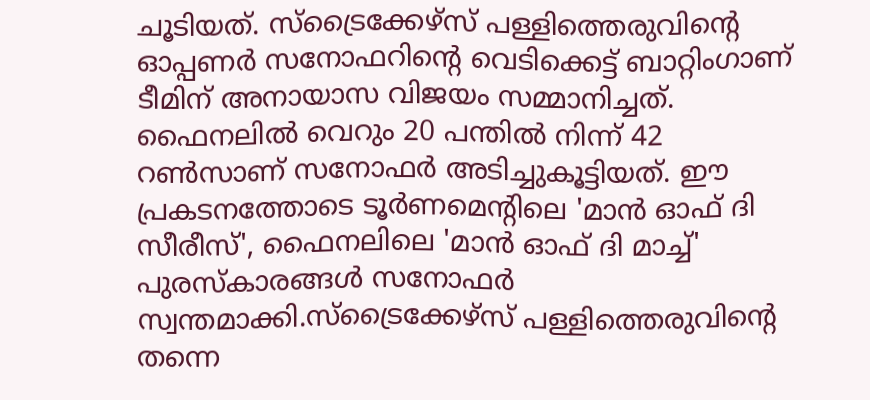ചൂടിയത്. സ്ട്രൈക്കേഴ്സ് പള്ളിത്തെരുവിന്‍റെ ഓപ്പണർ സനോഫറിന്‍റെ വെടിക്കെട്ട് ബാറ്റിംഗാണ് ടീമിന് അനായാസ വിജയം സമ്മാനിച്ചത്. ഫൈനലിൽ വെറും 20 പന്തിൽ നിന്ന് 42 റൺസാണ് സനോഫർ അടിച്ചുകൂട്ടിയത്. ഈ പ്രകടനത്തോടെ ടൂർണമെന്‍റിലെ 'മാൻ ഓഫ് ദി സീരീസ്', ഫൈനലിലെ 'മാൻ ഓഫ് ദി മാച്ച്' പുരസ്കാരങ്ങൾ സനോഫർ സ്വന്തമാക്കി.സ്ട്രൈക്കേഴ്സ് പള്ളിത്തെരുവിന്‍റെ തന്നെ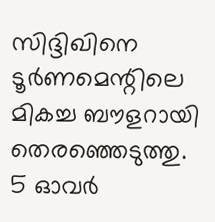സിദ്ദിഖിനെ ടൂർണമെന്റിലെ മികച്ച ബൗളറായി തെരഞ്ഞെടുത്തു. 5 ഓവര്‍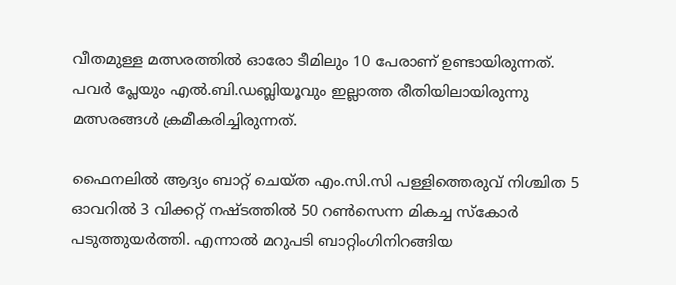വീതമുള്ള മത്സരത്തില്‍ ഓരോ ടീമിലും 10 പേരാണ് ഉണ്ടായിരുന്നത്. പവര്‍ പ്ലേയും എല്‍.ബി.ഡബ്ലിയൂവും ഇല്ലാത്ത രീതിയിലായിരുന്നു മത്സരങ്ങള്‍ ക്രമീകരിച്ചിരുന്നത്.

ഫൈനലിൽ ആദ്യം ബാറ്റ് ചെയ്ത എം.സി.സി പള്ളിത്തെരുവ് നിശ്ചിത 5 ഓവറിൽ 3 വിക്കറ്റ് നഷ്ടത്തിൽ 50 റൺസെന്ന മികച്ച സ്‌കോർ പടുത്തുയർത്തി. എന്നാൽ മറുപടി ബാറ്റിംഗിനിറങ്ങിയ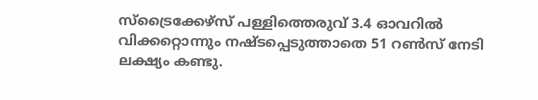സ്ട്രൈക്കേഴ്സ് പള്ളിത്തെരുവ് 3.4 ഓവറിൽ വിക്കറ്റൊന്നും നഷ്ടപ്പെടുത്താതെ 51 റൺസ് നേടി ലക്ഷ്യം കണ്ടു.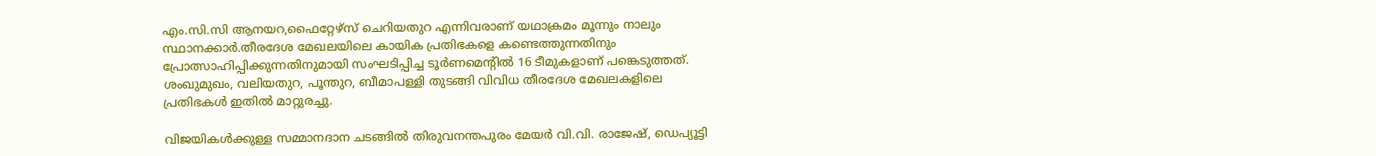എം.സി.സി ആനയറ,ഫൈറ്റേഴ്സ് ചെറിയതുറ എന്നിവരാണ് യഥാക്രമം മൂന്നും നാലും സ്ഥാനക്കാർ.തീരദേശ മേഖലയിലെ കായിക പ്രതിഭകളെ കണ്ടെത്തുന്നതിനും പ്രോത്സാഹിപ്പിക്കുന്നതിനുമായി സംഘടിപ്പിച്ച ടൂർണമെന്റിൽ 16 ടീമുകളാണ് പങ്കെടുത്തത്. ശംഖുമുഖം, വലിയതുറ, പൂന്തുറ, ബീമാപള്ളി തുടങ്ങി വിവിധ തീരദേശ മേഖലകളിലെ പ്രതിഭകൾ ഇതിൽ മാറ്റുരച്ചു.

വിജയികൾക്കുള്ള സമ്മാനദാന ചടങ്ങിൽ തിരുവനന്തപുരം മേയർ വി.വി. രാജേഷ്, ഡെപ്യൂട്ടി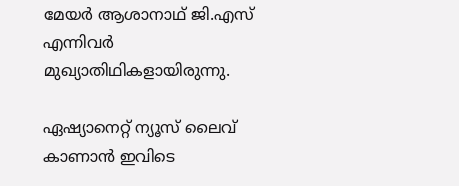മേയർ ആശാനാഥ് ജി.എസ് എന്നിവർ മുഖ്യാതിഥികളായിരുന്നു.

ഏഷ്യാനെറ്റ് ന്യൂസ് ലൈവ് കാണാന്‍ ഇവിടെ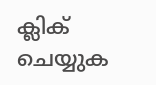ക്ലിക് ചെയ്യുക